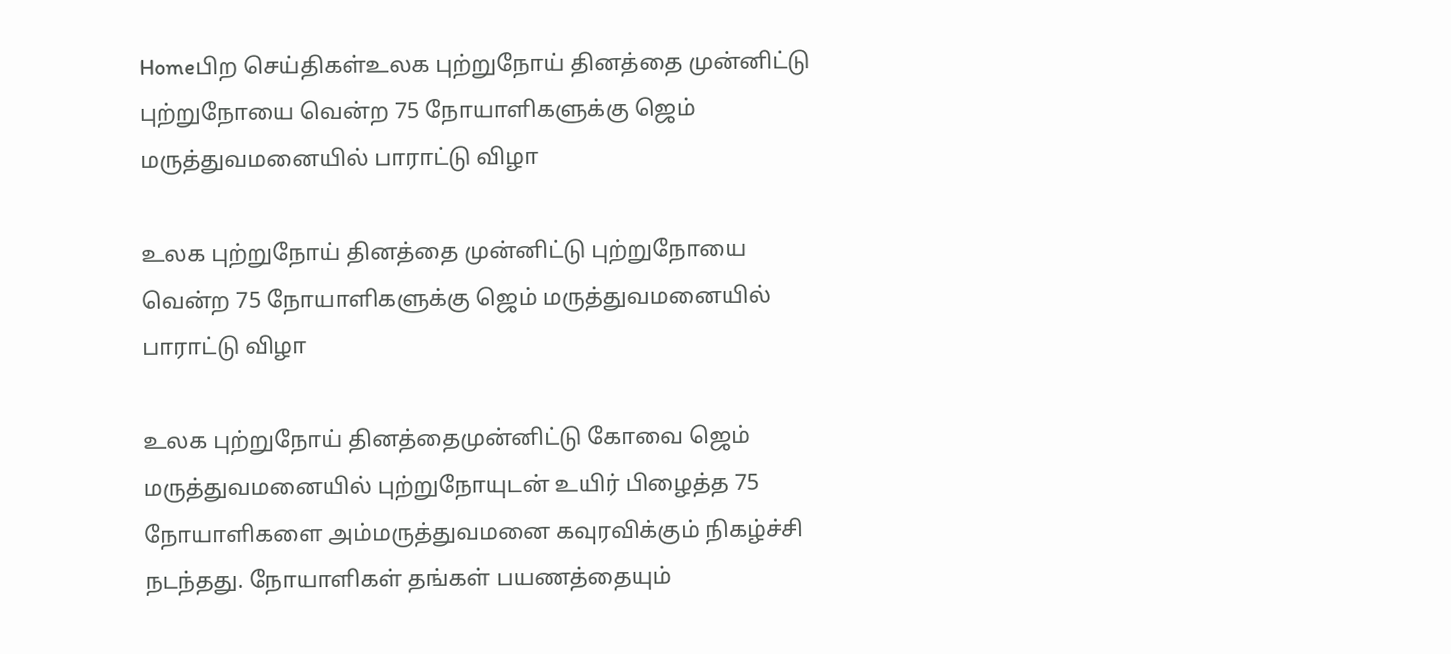Homeபிற செய்திகள்உலக புற்றுநோய் தினத்தை முன்னிட்டு புற்றுநோயை வென்ற 75 நோயாளிகளுக்கு ஜெம் மருத்துவமனையில் பாராட்டு விழா

உலக புற்றுநோய் தினத்தை முன்னிட்டு புற்றுநோயை வென்ற 75 நோயாளிகளுக்கு ஜெம் மருத்துவமனையில் பாராட்டு விழா

உலக புற்றுநோய் தினத்தைமுன்னிட்டு கோவை ஜெம் மருத்துவமனையில் புற்றுநோயுடன் உயிர் பிழைத்த 75 நோயாளிகளை அம்மருத்துவமனை கவுரவிக்கும் நிகழ்ச்சி நடந்தது. நோயாளிகள் தங்கள் பயணத்தையும்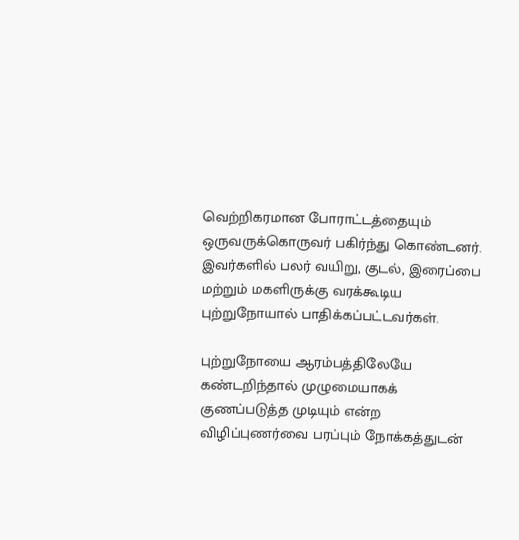வெற்றிகரமான போராட்டத்தையும் ஒருவருக்கொருவர் பகிர்ந்து கொண்டனர். இவர்களில் பலர் வயிறு, குடல், இரைப்பை மற்றும் மகளிருக்கு வரக்கூடிய புற்றுநோயால் பாதிக்கப்பட்டவர்கள்.

புற்றுநோயை ஆரம்பத்திலேயே கண்டறிந்தால் முழுமையாகக் குணப்படுத்த முடியும் என்ற விழிப்புணர்வை பரப்பும் நோக்கத்துடன்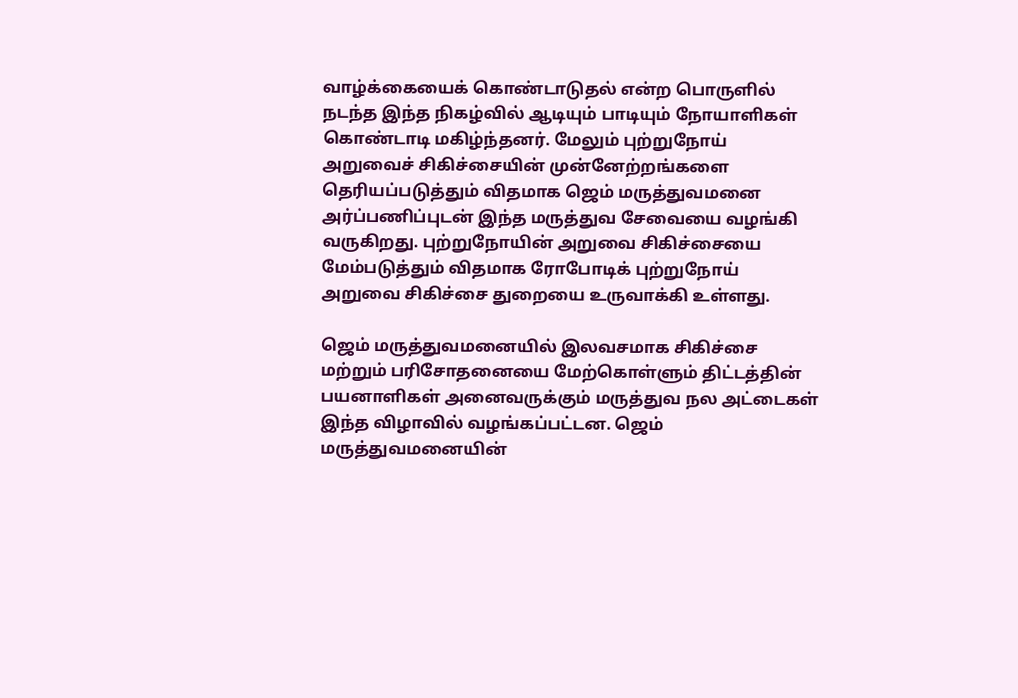வாழ்க்கையைக் கொண்டாடுதல் என்ற பொருளில் நடந்த இந்த நிகழ்வில் ஆடியும் பாடியும் நோயாளிகள் கொண்டாடி மகிழ்ந்தனர். மேலும் புற்றுநோய் அறுவைச் சிகிச்சையின் முன்னேற்றங்களை தெரியப்படுத்தும் விதமாக ஜெம் மருத்துவமனை அர்ப்பணிப்புடன் இந்த மருத்துவ சேவையை வழங்கி வருகிறது. புற்றுநோயின் அறுவை சிகிச்சையை மேம்படுத்தும் விதமாக ரோபோடிக் புற்றுநோய் அறுவை சிகிச்சை துறையை உருவாக்கி உள்ளது.

ஜெம் மருத்துவமனையில் இலவசமாக சிகிச்சை மற்றும் பரிசோதனையை மேற்கொள்ளும் திட்டத்தின் பயனாளிகள் அனைவருக்கும் மருத்துவ நல அட்டைகள் இந்த விழாவில் வழங்கப்பட்டன. ஜெம் மருத்துவமனையின்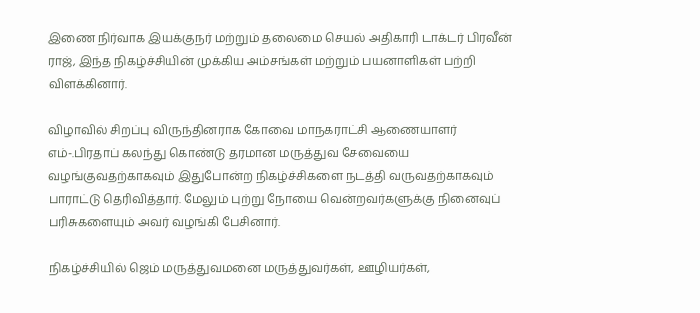இணை நிர்வாக இயக்குநர் மற்றும் தலைமை செயல் அதிகாரி டாக்டர் பிரவீன் ராஜ், இந்த நிகழ்ச்சியின் முக்கிய அம்சங்கள் மற்றும் பயனாளிகள் பற்றி விளக்கினார்.

விழாவில் சிறப்பு விருந்தினராக கோவை மாநகராட்சி ஆணையாளர் எம்-.பிரதாப் கலந்து கொண்டு தரமான மருத்துவ சேவையை வழங்குவதற்காகவும் இதுபோன்ற நிகழ்ச்சிகளை நடத்தி வருவதற்காகவும் பாராட்டு தெரிவித்தார். மேலும் புற்று நோயை வென்றவர்களுக்கு நினைவுப் பரிசுகளையும் அவர் வழங்கி பேசினார்.

நிகழ்ச்சியில் ஜெம் மருத்துவமனை மருத்துவர்கள், ஊழியர்கள்,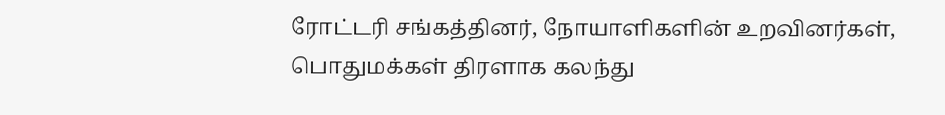ரோட்டரி சங்கத்தினர், நோயாளிகளின் உறவினர்கள், பொதுமக்கள் திரளாக கலந்து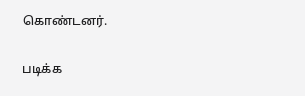கொண்டனர்.

படிக்க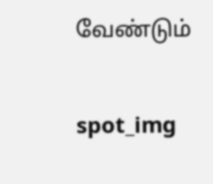வேண்டும்

spot_img